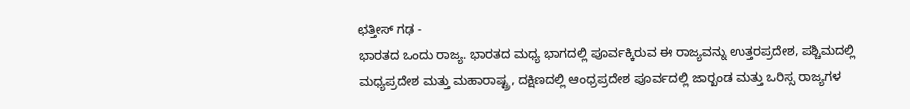ಛತ್ತೀಸ್ ಗಢ -
ಭಾರತದ ಒಂದು ರಾಜ್ಯ. ಭಾರತದ ಮಧ್ಯ ಭಾಗದಲ್ಲಿ ಪೂರ್ವಕ್ಕಿರುವ ಈ ರಾಜ್ಯವನ್ನು ಉತ್ತರಪ್ರದೇಶ, ಪಶ್ಚಿಮದಲ್ಲಿ ಮಧ್ಯಪ್ರದೇಶ ಮತ್ತು ಮಹಾರಾಷ್ಟ್ರ, ದಕ್ಷಿಣದಲ್ಲಿ ಆಂಧ್ರಪ್ರದೇಶ ಪೂರ್ವದಲ್ಲಿ ಜಾರ್‍ಖಂಡ ಮತ್ತು ಒರಿಸ್ಸ ರಾಜ್ಯಗಳ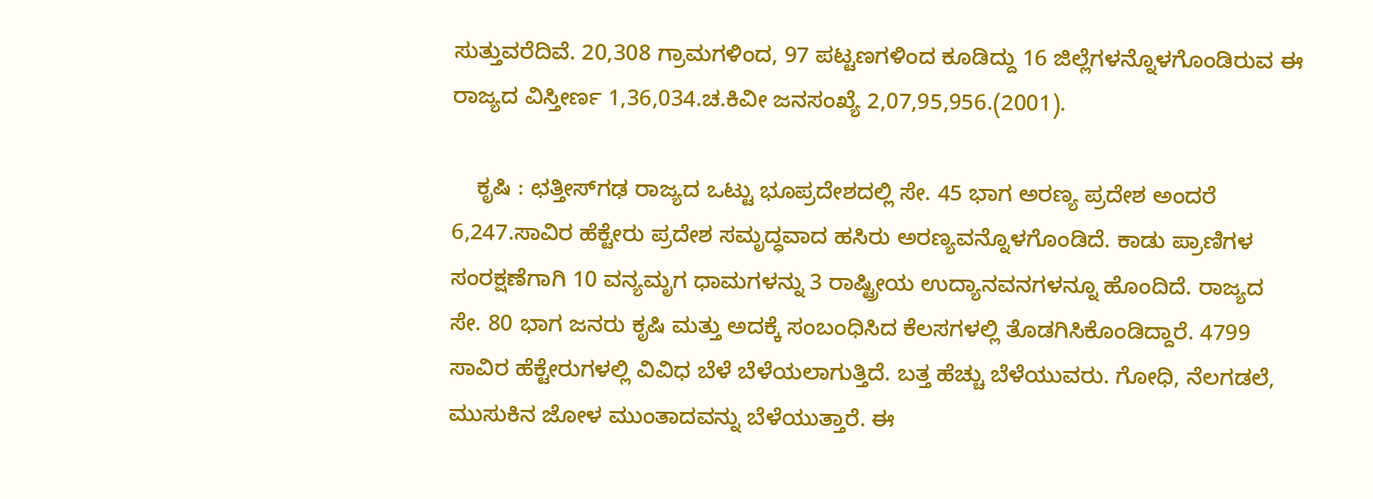ಸುತ್ತುವರೆದಿವೆ. 20,308 ಗ್ರಾಮಗಳಿಂದ, 97 ಪಟ್ಟಣಗಳಿಂದ ಕೂಡಿದ್ದು 16 ಜಿಲ್ಲೆಗಳನ್ನೊಳಗೊಂಡಿರುವ ಈ ರಾಜ್ಯದ ವಿಸ್ತೀರ್ಣ 1,36,034.ಚ.ಕಿವೀ ಜನಸಂಖ್ಯೆ 2,07,95,956.(2001).

    ಕೃಷಿ : ಛತ್ತೀಸ್‍ಗಢ ರಾಜ್ಯದ ಒಟ್ಟು ಭೂಪ್ರದೇಶದಲ್ಲಿ ಸೇ. 45 ಭಾಗ ಅರಣ್ಯ ಪ್ರದೇಶ ಅಂದರೆ 6,247.ಸಾವಿರ ಹೆಕ್ಟೇರು ಪ್ರದೇಶ ಸಮೃದ್ಧವಾದ ಹಸಿರು ಅರಣ್ಯವನ್ನೊಳಗೊಂಡಿದೆ. ಕಾಡು ಪ್ರಾಣಿಗಳ ಸಂರಕ್ಷಣೆಗಾಗಿ 10 ವನ್ಯಮೃಗ ಧಾಮಗಳನ್ನು 3 ರಾಷ್ಟ್ರೀಯ ಉದ್ಯಾನವನಗಳನ್ನೂ ಹೊಂದಿದೆ. ರಾಜ್ಯದ ಸೇ. 80 ಭಾಗ ಜನರು ಕೃಷಿ ಮತ್ತು ಅದಕ್ಕೆ ಸಂಬಂಧಿಸಿದ ಕೆಲಸಗಳಲ್ಲಿ ತೊಡಗಿಸಿಕೊಂಡಿದ್ದಾರೆ. 4799 ಸಾವಿರ ಹೆಕ್ಟೇರುಗಳಲ್ಲಿ ವಿವಿಧ ಬೆಳೆ ಬೆಳೆಯಲಾಗುತ್ತಿದೆ. ಬತ್ತ ಹೆಚ್ಚು ಬೆಳೆಯುವರು. ಗೋಧಿ, ನೆಲಗಡಲೆ, ಮುಸುಕಿನ ಜೋಳ ಮುಂತಾದವನ್ನು ಬೆಳೆಯುತ್ತಾರೆ. ಈ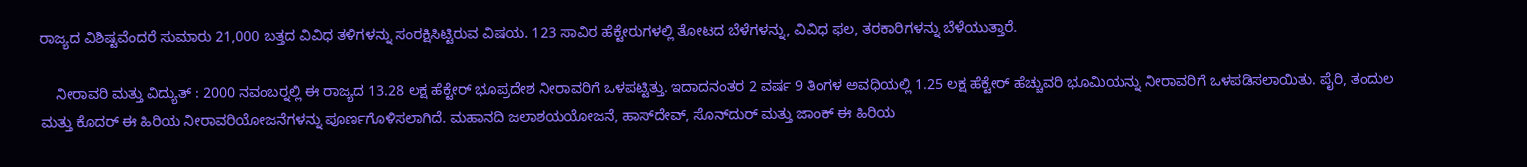ರಾಜ್ಯದ ವಿಶಿಷ್ಟವೆಂದರೆ ಸುಮಾರು 21,000 ಬತ್ತದ ವಿವಿಧ ತಳಿಗಳನ್ನು ಸಂರಕ್ಷಿಸಿಟ್ಟಿರುವ ವಿಷಯ. 123 ಸಾವಿರ ಹೆಕ್ಟೇರುಗಳಲ್ಲಿ ತೋಟದ ಬೆಳೆಗಳನ್ನು, ವಿವಿಧ ಫಲ, ತರಕಾರಿಗಳನ್ನು ಬೆಳೆಯುತ್ತಾರೆ.

    ನೀರಾವರಿ ಮತ್ತು ವಿದ್ಯುತ್ : 2000 ನವಂಬರ್‍ನಲ್ಲಿ ಈ ರಾಜ್ಯದ 13.28 ಲಕ್ಷ ಹೆಕ್ಟೇರ್ ಭೂಪ್ರದೇಶ ನೀರಾವರಿಗೆ ಒಳಪಟ್ಟಿತ್ತು. ಇದಾದನಂತರ 2 ವರ್ಷ 9 ತಿಂಗಳ ಅವಧಿಯಲ್ಲಿ 1.25 ಲಕ್ಷ ಹೆಕ್ಟೇರ್ ಹೆಚ್ಚುವರಿ ಭೂಮಿಯನ್ನು ನೀರಾವರಿಗೆ ಒಳಪಡಿಸಲಾಯಿತು. ಪೈರಿ, ತಂದುಲ ಮತ್ತು ಕೊದರ್ ಈ ಹಿರಿಯ ನೀರಾವರಿಯೋಜನೆಗಳನ್ನು ಪೂರ್ಣಗೊಳಿಸಲಾಗಿದೆ. ಮಹಾನದಿ ಜಲಾಶಯಯೋಜನೆ, ಹಾಸ್‍ದೇವ್, ಸೊನ್‍ದುರ್ ಮತ್ತು ಜಾಂಕ್ ಈ ಹಿರಿಯ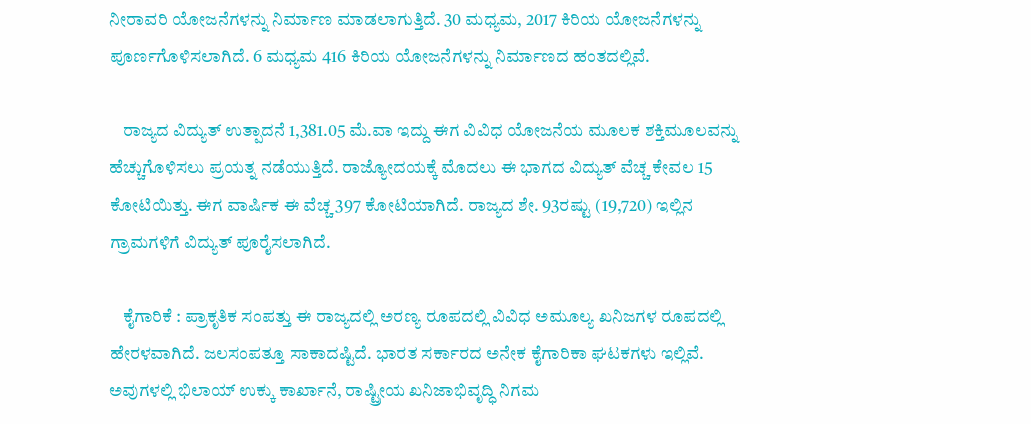ನೀರಾವರಿ ಯೋಜನೆಗಳನ್ನು ನಿರ್ಮಾಣ ಮಾಡಲಾಗುತ್ತಿದೆ. 30 ಮಧ್ಯಮ, 2017 ಕಿರಿಯ ಯೋಜನೆಗಳನ್ನು ಪೂರ್ಣಗೊಳಿಸಲಾಗಿದೆ. 6 ಮಧ್ಯಮ 416 ಕಿರಿಯ ಯೋಜನೆಗಳನ್ನು ನಿರ್ಮಾಣದ ಹಂತದಲ್ಲಿವೆ.

    ರಾಜ್ಯದ ವಿದ್ಯುತ್ ಉತ್ಪಾದನೆ 1,381.05 ಮೆ.ವಾ ಇದ್ದು ಈಗ ವಿವಿಧ ಯೋಜನೆಯ ಮೂಲಕ ಶಕ್ತಿಮೂಲವನ್ನು ಹೆಚ್ಚುಗೊಳಿಸಲು ಪ್ರಯತ್ನ ನಡೆಯುತ್ತಿದೆ. ರಾಜ್ಯೋದಯಕ್ಕೆ ಮೊದಲು ಈ ಭಾಗದ ವಿದ್ಯುತ್ ವೆಚ್ಚ ಕೇವಲ 15 ಕೋಟಿಯಿತ್ತು. ಈಗ ವಾರ್ಷಿಕ ಈ ವೆಚ್ಚ 397 ಕೋಟಿಯಾಗಿದೆ. ರಾಜ್ಯದ ಶೇ. 93ರಷ್ಟು (19,720) ಇಲ್ಲಿನ ಗ್ರಾಮಗಳಿಗೆ ವಿದ್ಯುತ್ ಪೂರೈಸಲಾಗಿದೆ.

    ಕೈಗಾರಿಕೆ : ಪ್ರಾಕೃತಿಕ ಸಂಪತ್ತು ಈ ರಾಜ್ಯದಲ್ಲಿ ಅರಣ್ಯ ರೂಪದಲ್ಲಿ ವಿವಿಧ ಅಮೂಲ್ಯ ಖನಿಜಗಳ ರೂಪದಲ್ಲಿ ಹೇರಳವಾಗಿದೆ. ಜಲಸಂಪತ್ತೂ ಸಾಕಾದಷ್ಟಿದೆ. ಭಾರತ ಸರ್ಕಾರದ ಅನೇಕ ಕೈಗಾರಿಕಾ ಘಟಕಗಳು ಇಲ್ಲಿವೆ. ಅವುಗಳಲ್ಲಿ ಭಿಲಾಯ್ ಉಕ್ಕು ಕಾರ್ಖಾನೆ, ರಾಷ್ಟ್ರೀಯ ಖನಿಜಾಭಿವೃದ್ಧಿ ನಿಗಮ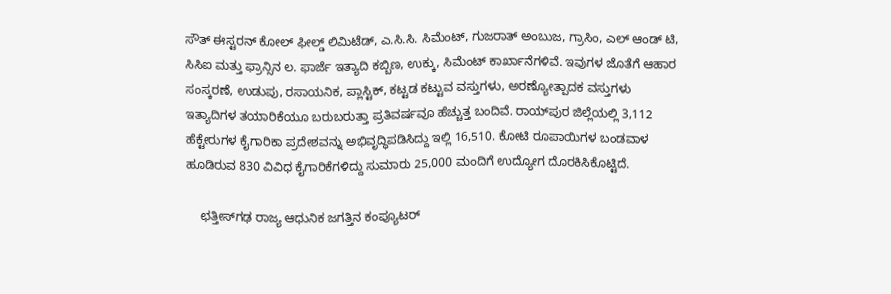ಸೌತ್ ಈಸ್ಟರನ್ ಕೋಲ್ ಫೀಲ್ಡ್ ಲಿಮಿಟೆಡ್, ಎ.ಸಿ.ಸಿ. ಸಿಮೆಂಟ್, ಗುಜರಾತ್ ಅಂಬುಜ, ಗ್ರಾಸಿಂ, ಎಲ್ ಆಂಡ್ ಟಿ, ಸಿಸಿಐ ಮತ್ತು ಫ್ರಾನ್ಸಿನ ಲ. ಫಾರ್ಜೆ ಇತ್ಯಾದಿ ಕಬ್ಬಿಣ, ಉಕ್ಕು, ಸಿಮೆಂಟ್ ಕಾರ್ಖಾನೆಗಳಿವೆ. ಇವುಗಳ ಜೊತೆಗೆ ಆಹಾರ ಸಂಸ್ಕರಣೆ, ಉಡುಪು, ರಸಾಯನಿಕ, ಪ್ಲಾಸ್ಟಿಕ್, ಕಟ್ಟಡ ಕಟ್ಟುವ ವಸ್ತುಗಳು, ಅರಣ್ಯೋತ್ಪಾದಕ ವಸ್ತುಗಳು ಇತ್ಯಾದಿಗಳ ತಯಾರಿಕೆಯೂ ಬರುಬರುತ್ತಾ ಪ್ರತಿವರ್ಷವೂ ಹೆಚ್ಚುತ್ತ ಬಂದಿವೆ. ರಾಯ್‍ಪುರ ಜಿಲ್ಲೆಯಲ್ಲಿ 3,112 ಹೆಕ್ಟೇರುಗಳ ಕೈಗಾರಿಕಾ ಪ್ರದೇಶವನ್ನು ಅಭಿವೃದ್ಧಿಪಡಿಸಿದ್ದು ಇಲ್ಲಿ 16,510. ಕೋಟಿ ರೂಪಾಯಿಗಳ ಬಂಡವಾಳ ಹೂಡಿರುವ 830 ವಿವಿಧ ಕೈಗಾರಿಕೆಗಳಿದ್ದು ಸುಮಾರು 25,000 ಮಂದಿಗೆ ಉದ್ಯೋಗ ದೊರಕಿಸಿಕೊಟ್ಟಿದೆ.

    ಛತ್ತೀಸ್‍ಗಢ ರಾಜ್ಯ ಆಧುನಿಕ ಜಗತ್ತಿನ ಕಂಪ್ಯೂಟರ್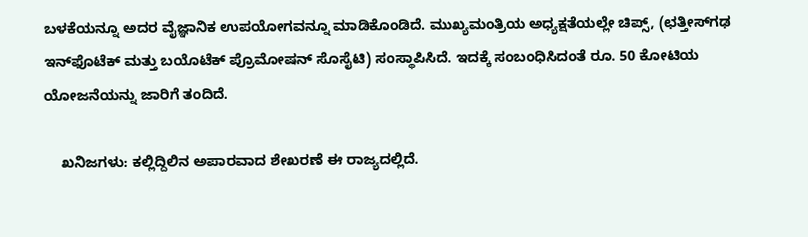ಬಳಕೆಯನ್ನೂ ಅದರ ವೈಜ್ಞಾನಿಕ ಉಪಯೋಗವನ್ನೂ ಮಾಡಿಕೊಂಡಿದೆ. ಮುಖ್ಯಮಂತ್ರಿಯ ಅಧ್ಯಕ್ಷತೆಯಲ್ಲೇ ಚಿಪ್ಸ್, (ಛತ್ತೀಸ್‍ಗಢ ಇನ್‍ಫೊಟೆಕ್ ಮತ್ತು ಬಯೊಟೆಕ್ ಪ್ರೊಮೋಷನ್ ಸೊಸೈಟಿ) ಸಂಸ್ಥಾಪಿಸಿದೆ. ಇದಕ್ಕೆ ಸಂಬಂಧಿಸಿದಂತೆ ರೂ. 50 ಕೋಟಿಯ ಯೋಜನೆಯನ್ನು ಜಾರಿಗೆ ತಂದಿದೆ.

    ಖನಿಜಗಳು: ಕಲ್ಲಿದ್ದಿಲಿನ ಅಪಾರವಾದ ಶೇಖರಣೆ ಈ ರಾಜ್ಯದಲ್ಲಿದೆ.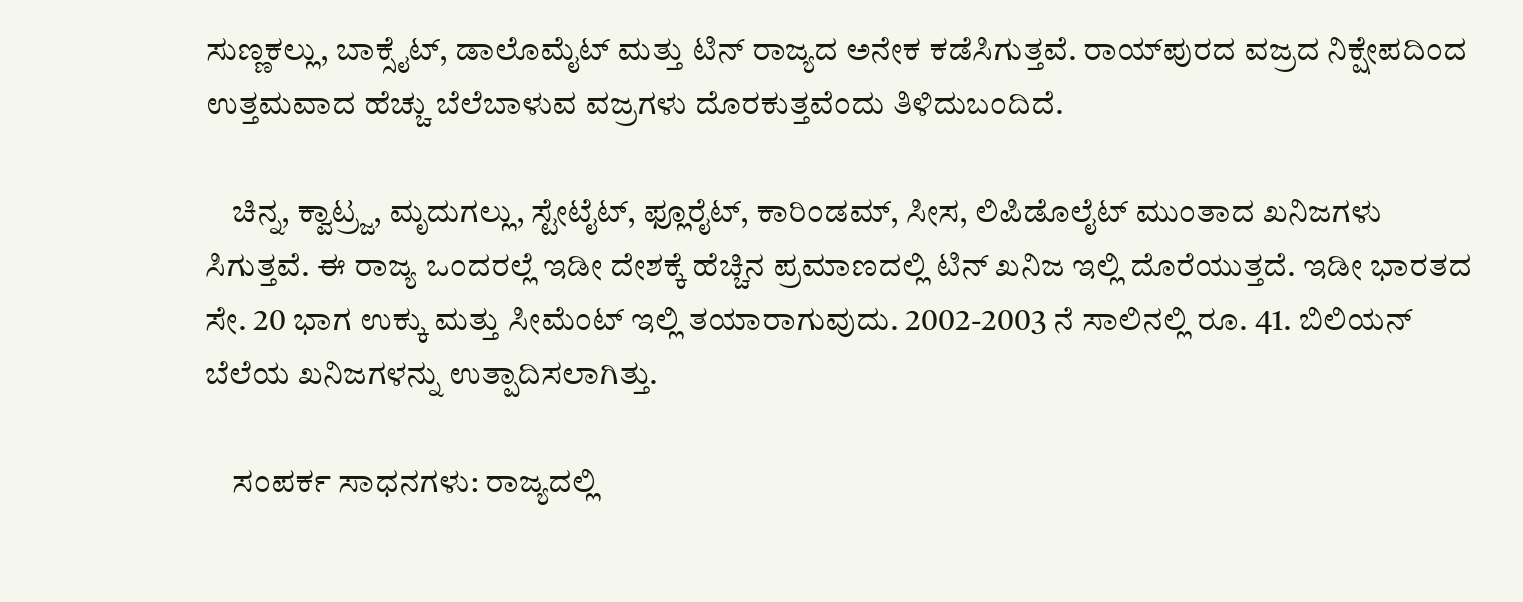ಸುಣ್ಣಕಲ್ಲು, ಬಾಕ್ಸೈಟ್, ಡಾಲೊಮೈಟ್ ಮತ್ತು ಟಿನ್ ರಾಜ್ಯದ ಅನೇಕ ಕಡೆಸಿಗುತ್ತವೆ. ರಾಯ್‍ಪುರದ ವಜ್ರದ ನಿಕ್ಷೇಪದಿಂದ ಉತ್ತಮವಾದ ಹೆಚ್ಚು ಬೆಲೆಬಾಳುವ ವಜ್ರಗಳು ದೊರಕುತ್ತವೆಂದು ತಿಳಿದುಬಂದಿದೆ.

    ಚಿನ್ನ, ಕ್ವಾಟ್ರ್ಜ, ಮೃದುಗಲ್ಲು, ಸ್ಟೇಟೈಟ್, ಫ್ಲೂರೈಟ್, ಕಾರಿಂಡಮ್, ಸೀಸ, ಲಿಪಿಡೊಲೈಟ್ ಮುಂತಾದ ಖನಿಜಗಳು ಸಿಗುತ್ತವೆ. ಈ ರಾಜ್ಯ ಒಂದರಲ್ಲೆ ಇಡೀ ದೇಶಕ್ಕೆ ಹೆಚ್ಚಿನ ಪ್ರಮಾಣದಲ್ಲಿ ಟಿನ್ ಖನಿಜ ಇಲ್ಲಿ ದೊರೆಯುತ್ತದೆ. ಇಡೀ ಭಾರತದ ಸೇ. 20 ಭಾಗ ಉಕ್ಕು ಮತ್ತು ಸೀಮೆಂಟ್ ಇಲ್ಲಿ ತಯಾರಾಗುವುದು. 2002-2003 ನೆ ಸಾಲಿನಲ್ಲಿ ರೂ. 41. ಬಿಲಿಯನ್ ಬೆಲೆಯ ಖನಿಜಗಳನ್ನು ಉತ್ಪಾದಿಸಲಾಗಿತ್ತು.

    ಸಂಪರ್ಕ ಸಾಧನಗಳು: ರಾಜ್ಯದಲ್ಲಿ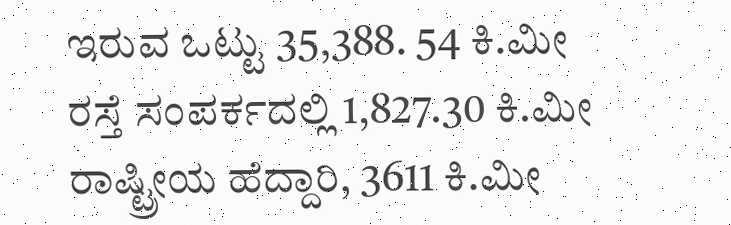ಇರುವ ಒಟ್ಟು 35,388. 54 ಕಿ.ಮೀ ರಸ್ತೆ ಸಂಪರ್ಕದಲ್ಲಿ 1,827.30 ಕಿ.ಮೀ ರಾಷ್ಟ್ರೀಯ ಹೆದ್ದಾರಿ, 3611 ಕಿ.ಮೀ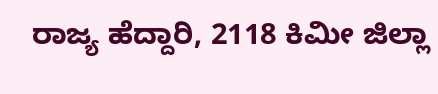ರಾಜ್ಯ ಹೆದ್ದಾರಿ, 2118 ಕಿಮೀ ಜಿಲ್ಲಾ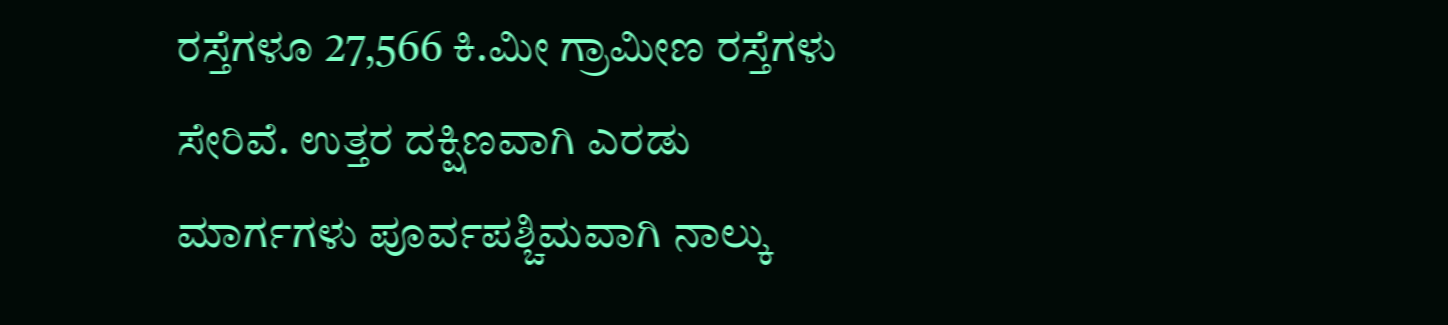ರಸ್ತೆಗಳೂ 27,566 ಕಿ.ಮೀ ಗ್ರಾಮೀಣ ರಸ್ತೆಗಳು ಸೇರಿವೆ. ಉತ್ತರ ದಕ್ಷಿಣವಾಗಿ ಎರಡು ಮಾರ್ಗಗಳು ಪೂರ್ವಪಶ್ಚಿಮವಾಗಿ ನಾಲ್ಕು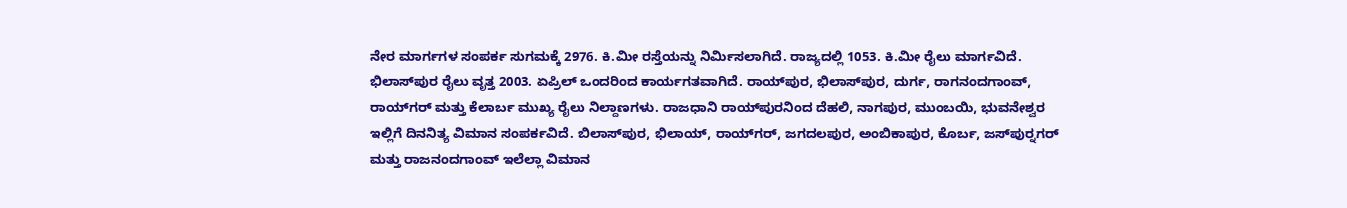ನೇರ ಮಾರ್ಗಗಳ ಸಂಪರ್ಕ ಸುಗಮಕ್ಕೆ 2976. ಕಿ.ಮೀ ರಸ್ತೆಯನ್ನು ನಿರ್ಮಿಸಲಾಗಿದೆ. ರಾಜ್ಯದಲ್ಲಿ 1053. ಕಿ.ಮೀ ರೈಲು ಮಾರ್ಗವಿದೆ. ಭಿಲಾಸ್‍ಪುರ ರೈಲು ವೃತ್ತ 2003. ಏಪ್ರಿಲ್ ಒಂದರಿಂದ ಕಾರ್ಯಗತವಾಗಿದೆ. ರಾಯ್‍ಪುರ, ಭಿಲಾಸ್‍ಪುರ, ದುರ್ಗ, ರಾಗನಂದಗಾಂವ್, ರಾಯ್‍ಗರ್ ಮತ್ತು ಕೆಲಾರ್ಬ ಮುಖ್ಯ ರೈಲು ನಿಲ್ದಾಣಗಳು. ರಾಜಧಾನಿ ರಾಯ್‍ಪುರನಿಂದ ದೆಹಲಿ, ನಾಗಪುರ, ಮುಂಬಯಿ, ಭುವನೇಶ್ವರ ಇಲ್ಲಿಗೆ ದಿನನಿತ್ಯ ವಿಮಾನ ಸಂಪರ್ಕವಿದೆ. ಬಿಲಾಸ್‍ಪುರ, ಭಿಲಾಯ್, ರಾಯ್‍ಗರ್, ಜಗದಲಪುರ, ಅಂಬಿಕಾಪುರ, ಕೊರ್ಬ, ಜಸ್‍ಪುರ್‍ನಗರ್ ಮತ್ತು ರಾಜನಂದಗಾಂವ್ ಇಲೆಲ್ಲಾ ವಿಮಾನ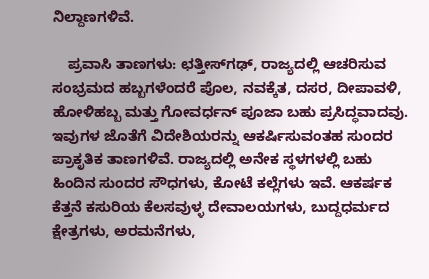ನಿಲ್ದಾಣಗಳಿವೆ.

    ಪ್ರವಾಸಿ ತಾಣಗಳು: ಛತ್ತೀಸ್‍ಗಢ್, ರಾಜ್ಯದಲ್ಲಿ ಆಚರಿಸುವ ಸಂಭ್ರಮದ ಹಬ್ಬಗಳೆಂದರೆ ಪೊಲ, ನವಕ್ಕೆತ, ದಸರ, ದೀಪಾವಳಿ, ಹೋಳಿಹಬ್ಬ ಮತ್ತು ಗೋವರ್ಧನ್ ಪೂಜಾ ಬಹು ಪ್ರಸಿದ್ಧವಾದವು. ಇವುಗಳ ಜೊತೆಗೆ ವಿದೇಶಿಯರನ್ನು ಆಕರ್ಷಿಸುವಂತಹ ಸುಂದರ ಪ್ರಾಕೃತಿಕ ತಾಣಗಳಿವೆ. ರಾಜ್ಯದಲ್ಲಿ ಅನೇಕ ಸ್ಥಳಗಳಲ್ಲಿ ಬಹು ಹಿಂದಿನ ಸುಂದರ ಸೌಧಗಳು, ಕೋಟೆ ಕಲ್ಲೆಗಳು ಇವೆ. ಆಕರ್ಷಕ ಕೆತ್ತನೆ ಕಸುರಿಯ ಕೆಲಸವುಳ್ಳ ದೇವಾಲಯಗಳು, ಬುದ್ದಧರ್ಮದ ಕ್ಷೇತ್ರಗಳು, ಅರಮನೆಗಳು,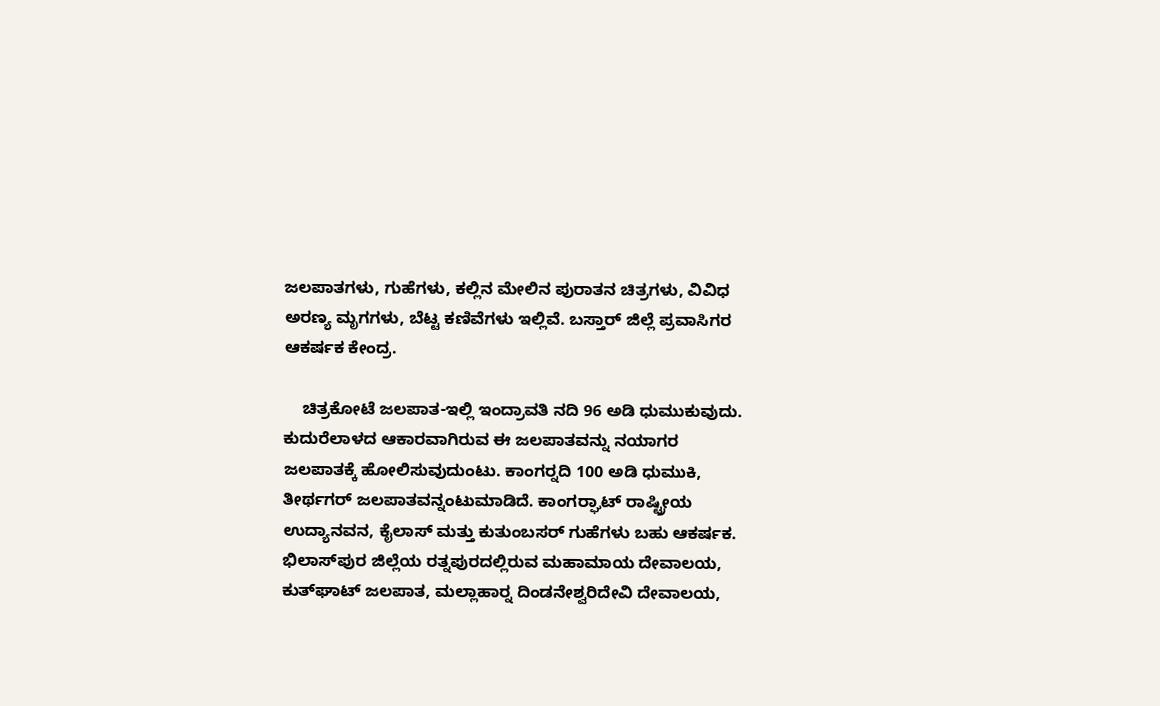ಜಲಪಾತಗಳು, ಗುಹೆಗಳು, ಕಲ್ಲಿನ ಮೇಲಿನ ಪುರಾತನ ಚಿತ್ರಗಳು, ವಿವಿಧ ಅರಣ್ಯ ಮೃಗಗಳು, ಬೆಟ್ಟ ಕಣಿವೆಗಳು ಇಲ್ಲಿವೆ. ಬಸ್ತಾರ್ ಜಿಲ್ಲೆ ಪ್ರವಾಸಿಗರ ಆಕರ್ಷಕ ಕೇಂದ್ರ.

    ಚಿತ್ರಕೋಟೆ ಜಲಪಾತ-ಇಲ್ಲಿ ಇಂದ್ರಾವತಿ ನದಿ 96 ಅಡಿ ಧುಮುಕುವುದು. ಕುದುರೆಲಾಳದ ಆಕಾರವಾಗಿರುವ ಈ ಜಲಪಾತವನ್ನು ನಯಾಗರ ಜಲಪಾತಕ್ಕೆ ಹೋಲಿಸುವುದುಂಟು. ಕಾಂಗರ್‍ನದಿ 100 ಅಡಿ ಧುಮುಕಿ, ತೀರ್ಥಗರ್ ಜಲಪಾತವನ್ನಂಟುಮಾಡಿದೆ. ಕಾಂಗರ್‍ಘಾಟ್ ರಾಷ್ಟ್ರೀಯ ಉದ್ಯಾನವನ, ಕೈಲಾಸ್ ಮತ್ತು ಕುತುಂಬಸರ್ ಗುಹೆಗಳು ಬಹು ಆಕರ್ಷಕ. ಭಿಲಾಸ್‍ಪುರ ಜಿಲ್ಲೆಯ ರತ್ನಪುರದಲ್ಲಿರುವ ಮಹಾಮಾಯ ದೇವಾಲಯ, ಕುತ್‍ಘಾಟ್ ಜಲಪಾತ, ಮಲ್ಲಾಹಾರ್‍ನ ದಿಂಡನೇಶ್ವರಿದೇವಿ ದೇವಾಲಯ,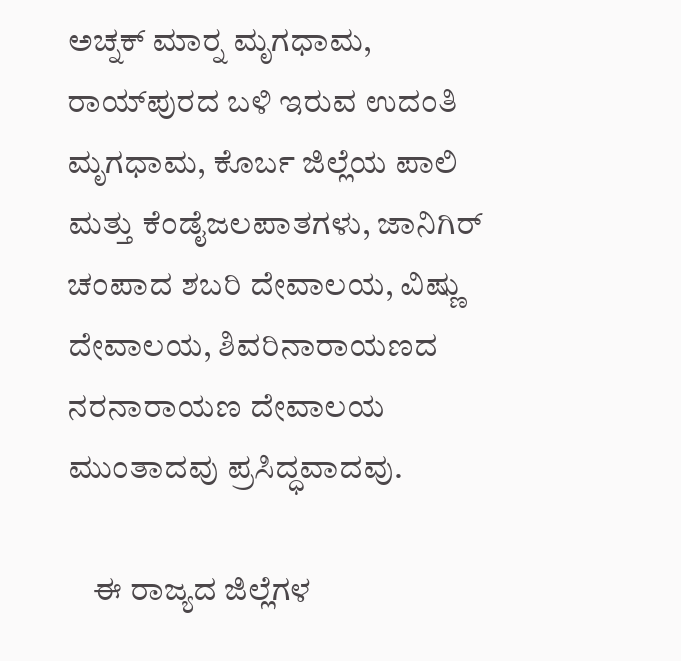ಅಚ್ನಕ್ ಮಾರ್‍ನ ಮೃಗಧಾಮ, ರಾಯ್‍ಪುರದ ಬಳಿ ಇರುವ ಉದಂತಿ ಮೃಗಧಾಮ, ಕೊರ್ಬ ಜಿಲ್ಲೆಯ ಪಾಲಿ ಮತ್ತು ಕೆಂಡೈಜಲಪಾತಗಳು, ಜಾನಿಗಿರ್ ಚಂಪಾದ ಶಬರಿ ದೇವಾಲಯ, ವಿಷ್ಣು ದೇವಾಲಯ, ಶಿವರಿನಾರಾಯಣದ ನರನಾರಾಯಣ ದೇವಾಲಯ ಮುಂತಾದವು ಪ್ರಸಿದ್ಧವಾದವು.

    ಈ ರಾಜ್ಯದ ಜಿಲ್ಲೆಗಳ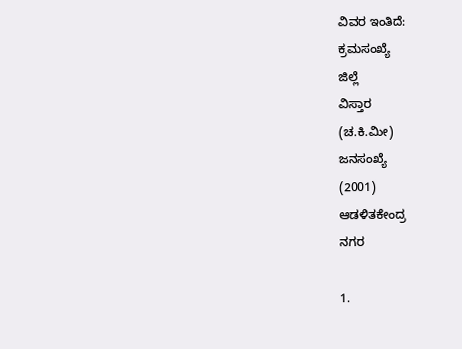ವಿವರ ಇಂತಿದೆ:
ಕ್ರಮಸಂಖ್ಯೆ
ಜಿಲ್ಲೆ
ವಿಸ್ತಾರ
(ಚ.ಕಿ.ಮೀ)
ಜನಸಂಖ್ಯೆ
(2001)
ಆಡಳಿತಕೇಂದ್ರ
ನಗರ

1.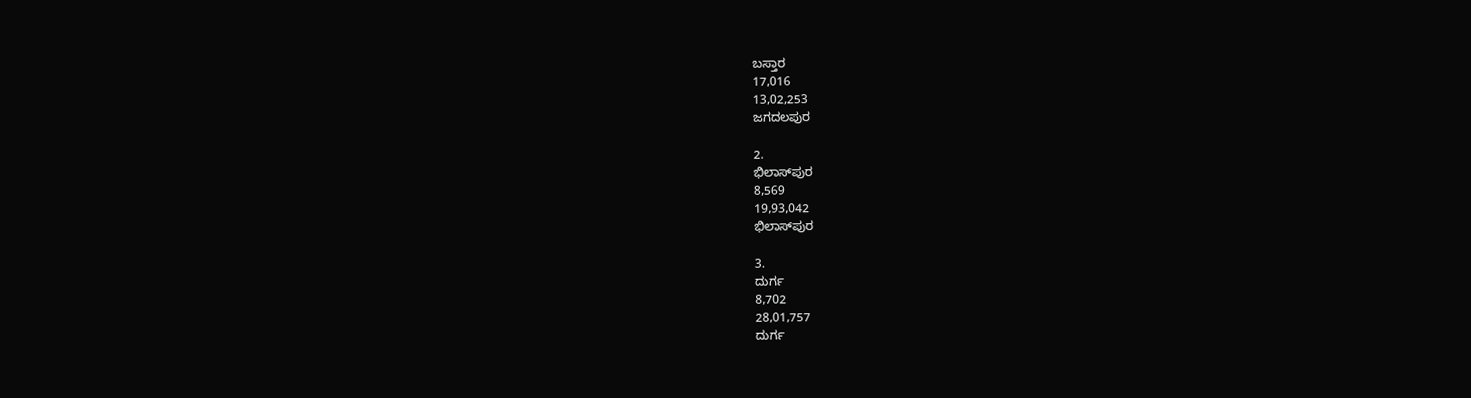ಬಸ್ತಾರ
17,016
13,02,253
ಜಗದಲಪುರ

2.
ಭಿಲಾಸ್‍ಪುರ
8,569
19,93,042
ಭಿಲಾಸ್‍ಪುರ

3.
ದುರ್ಗ
8,702
28,01,757
ದುರ್ಗ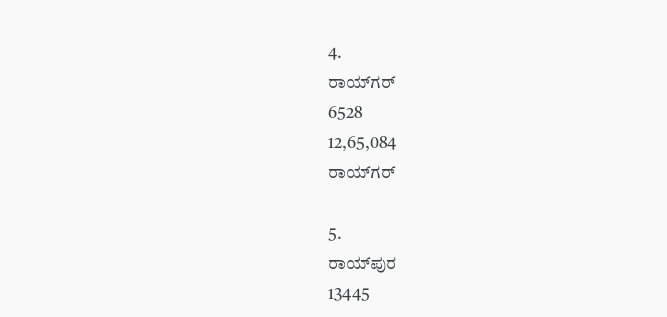4.
ರಾಯ್‍ಗರ್
6528
12,65,084
ರಾಯ್‍ಗರ್

5.
ರಾಯ್‍ಪುರ
13445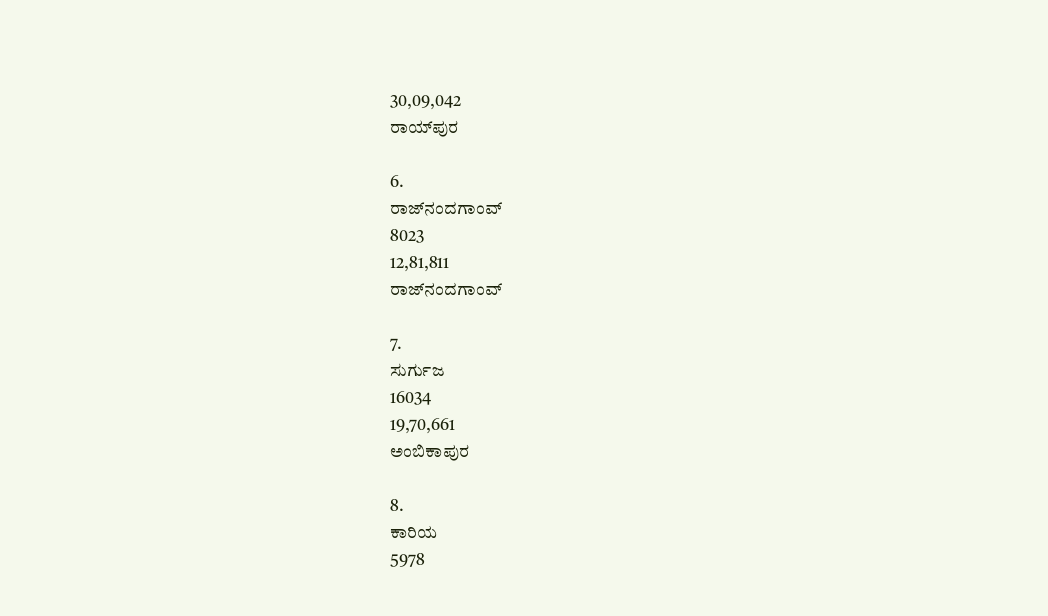30,09,042
ರಾಯ್‍ಪುರ

6.
ರಾಜ್‍ನಂದಗಾಂವ್
8023
12,81,811
ರಾಜ್‍ನಂದಗಾಂವ್

7.
ಸುರ್ಗುಜ
16034
19,70,661
ಅಂಬಿಕಾಪುರ

8.
ಕಾರಿಯ
5978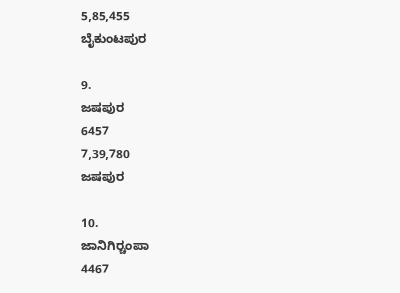5,85,455
ಬೈಕುಂಟಪುರ

9.
ಜಷಪುರ
6457
7,39,780
ಜಷಪುರ

10.
ಜಾನಿಗಿರ್‍ಚಂಪಾ
4467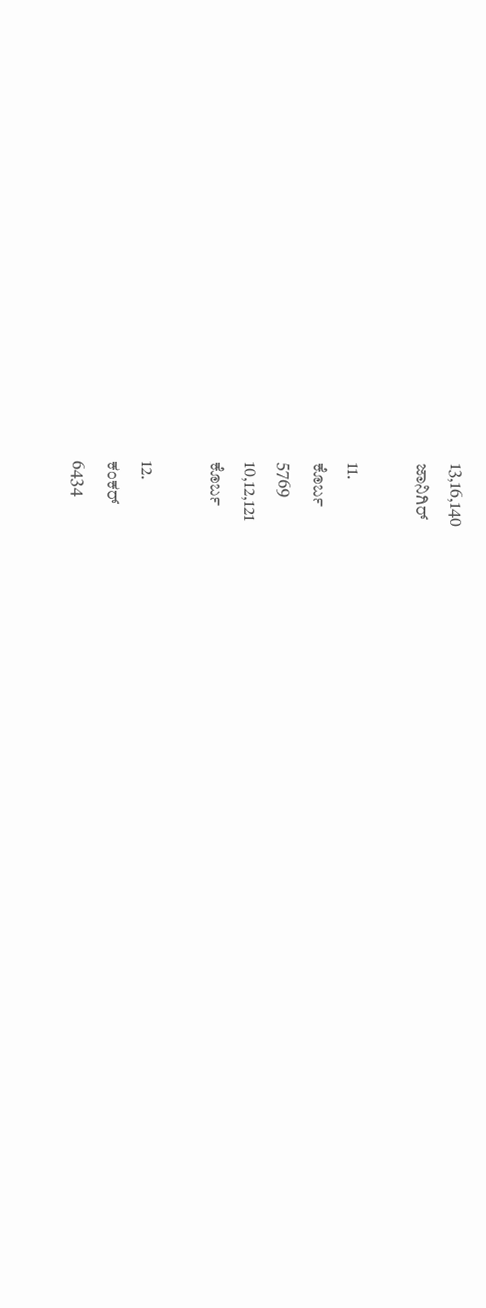13,16,140
ಜಾನಿಗಿರ್

11.
ಕೊರ್ಬ
5769
10,12,121
ಕೊರ್ಬ

12.
ಕಂಕರ್
6434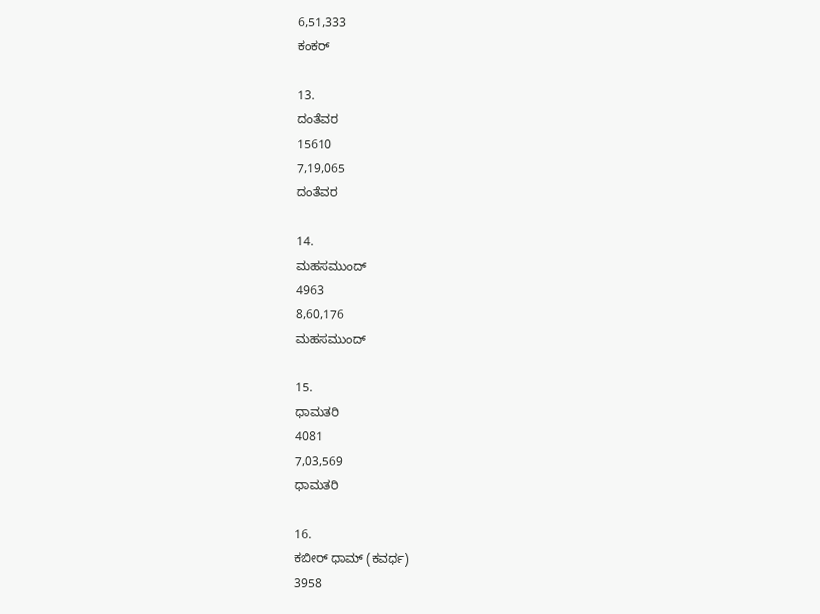6,51,333
ಕಂಕರ್

13.
ದಂತೆವರ
15610
7,19,065
ದಂತೆವರ

14.
ಮಹಸಮುಂದ್
4963
8,60,176
ಮಹಸಮುಂದ್

15.
ಧಾಮತರಿ
4081
7,03,569
ಧಾಮತರಿ

16.
ಕಬೀರ್ ಧಾಮ್ (ಕವರ್ಧ)
3958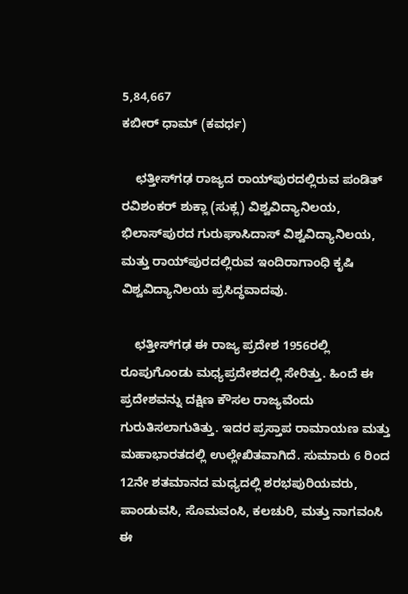5,84,667
ಕಬೀರ್ ಧಾಮ್ (ಕವರ್ಧ)

    ಛತ್ತೀಸ್‍ಗಢ ರಾಜ್ಯದ ರಾಯ್‍ಪುರದಲ್ಲಿರುವ ಪಂಡಿತ್ ರವಿಶಂಕರ್ ಶುಕ್ಲಾ (ಸುಕ್ಲ) ವಿಶ್ವವಿದ್ಯಾನಿಲಯ, ಭಿಲಾಸ್‍ಪುರದ ಗುರುಘಾಸಿದಾಸ್ ವಿಶ್ವವಿದ್ಯಾನಿಲಯ, ಮತ್ತು ರಾಯ್‍ಪುರದಲ್ಲಿರುವ ಇಂದಿರಾಗಾಂಧಿ ಕೃಷಿ ವಿಶ್ವವಿದ್ಯಾನಿಲಯ ಪ್ರಸಿದ್ಧವಾದವು.

    ಛತ್ತೀಸ್‍ಗಢ ಈ ರಾಜ್ಯ ಪ್ರದೇಶ 1956ರಲ್ಲಿ ರೂಪುಗೊಂಡು ಮಧ್ಯಪ್ರದೇಶದಲ್ಲಿ ಸೇರಿತ್ತು. ಹಿಂದೆ ಈ ಪ್ರದೇಶವನ್ನು ದಕ್ಷಿಣ ಕೌಸಲ ರಾಜ್ಯವೆಂದು ಗುರುತಿಸಲಾಗುತಿತ್ತು. ಇದರ ಪ್ರಸ್ತಾಪ ರಾಮಾಯಣ ಮತ್ತು ಮಹಾಭಾರತದಲ್ಲಿ ಉಲ್ಲೇಖಿತವಾಗಿದೆ. ಸುಮಾರು 6 ರಿಂದ 12ನೇ ಶತಮಾನದ ಮಧ್ಯದಲ್ಲಿ ಶರಭಪುರಿಯವರು, ಪಾಂಡುವಸಿ, ಸೊಮವಂಸಿ, ಕಲಚುರಿ, ಮತ್ತು ನಾಗವಂಸಿ ಈ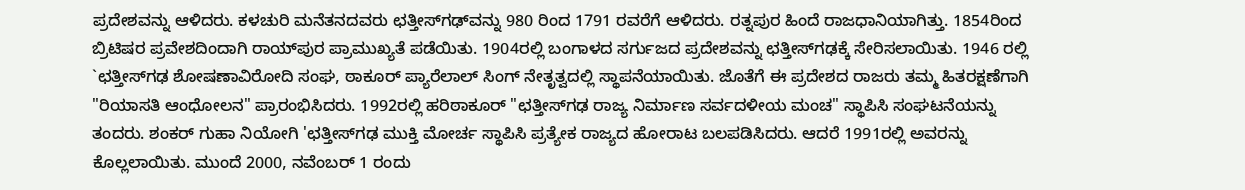ಪ್ರದೇಶವನ್ನು ಆಳಿದರು. ಕಳಚುರಿ ಮನೆತನದವರು ಛತ್ತೀಸ್‍ಗಢ್‍ವನ್ನು 980 ರಿಂದ 1791 ರವರೆಗೆ ಆಳಿದರು. ರತ್ನಪುರ ಹಿಂದೆ ರಾಜಧಾನಿಯಾಗಿತ್ತು. 1854ರಿಂದ ಬ್ರಿಟಿಷರ ಪ್ರವೇಶದಿಂದಾಗಿ ರಾಯ್‍ಪುರ ಪ್ರಾಮುಖ್ಯತೆ ಪಡೆಯಿತು. 1904ರಲ್ಲಿ ಬಂಗಾಳದ ಸರ್ಗುಜದ ಪ್ರದೇಶವನ್ನು ಛತ್ತೀಸ್‍ಗಢಕ್ಕೆ ಸೇರಿಸಲಾಯಿತು. 1946 ರಲ್ಲಿ `ಛತ್ತೀಸ್‍ಗಢ ಶೋಷಣಾವಿರೋದಿ ಸಂಘ, ಠಾಕೂರ್ ಪ್ಯಾರೆಲಾಲ್ ಸಿಂಗ್ ನೇತೃತ್ವದಲ್ಲಿ ಸ್ಥಾಪನೆಯಾಯಿತು. ಜೊತೆಗೆ ಈ ಪ್ರದೇಶದ ರಾಜರು ತಮ್ಮ ಹಿತರಕ್ಷಣೆಗಾಗಿ "ರಿಯಾಸತಿ ಆಂಧೋಲನ" ಪ್ರಾರಂಭಿಸಿದರು. 1992ರಲ್ಲಿ ಹರಿಠಾಕೂರ್ "ಛತ್ತೀಸ್‍ಗಢ ರಾಜ್ಯ ನಿರ್ಮಾಣ ಸರ್ವದಳೀಯ ಮಂಚ" ಸ್ಥಾಪಿಸಿ ಸಂಘಟನೆಯನ್ನು ತಂದರು. ಶಂಕರ್ ಗುಹಾ ನಿಯೋಗಿ 'ಛತ್ತೀಸ್‍ಗಢ ಮುಕ್ತಿ ಮೋರ್ಚ ಸ್ಥಾಪಿಸಿ ಪ್ರತ್ಯೇಕ ರಾಜ್ಯದ ಹೋರಾಟ ಬಲಪಡಿಸಿದರು. ಆದರೆ 1991ರಲ್ಲಿ ಅವರನ್ನು ಕೊಲ್ಲಲಾಯಿತು. ಮುಂದೆ 2000, ನವೆಂಬರ್ 1 ರಂದು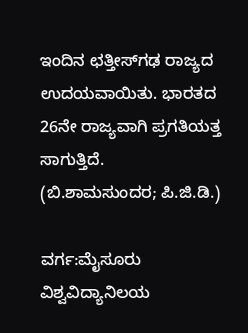ಇಂದಿನ ಛತ್ತೀಸ್‍ಗಢ ರಾಜ್ಯದ ಉದಯವಾಯಿತು. ಭಾರತದ 26ನೇ ರಾಜ್ಯವಾಗಿ ಪ್ರಗತಿಯತ್ತ ಸಾಗುತ್ತಿದೆ.                                    (ಬಿ.ಶಾಮಸುಂದರ; ಪಿ.ಜಿ.ಡಿ.)

ವರ್ಗ:ಮೈಸೂರು ವಿಶ್ವವಿದ್ಯಾನಿಲಯ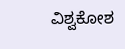ವಿಶ್ವಕೋಶ